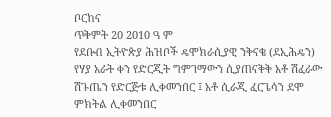ቦርከና
ጥቅምት 20 2010 ዓ ም
የደቡብ ኢትዮጵያ ሕዝቦች ዴሞክራሲያዊ ንቅናቄ (ደኢሕዴን) የሃያ አራት ቀን የድርጂት ግምገማውን ሲያጠናቅቅ አቶ ሽፈራው ሽጉጤን የድርጅቱ ሊቀመንበር ፤ አቶ ሲራጂ ፈርጌሳን ደሞ ምክትል ሊቀመንበር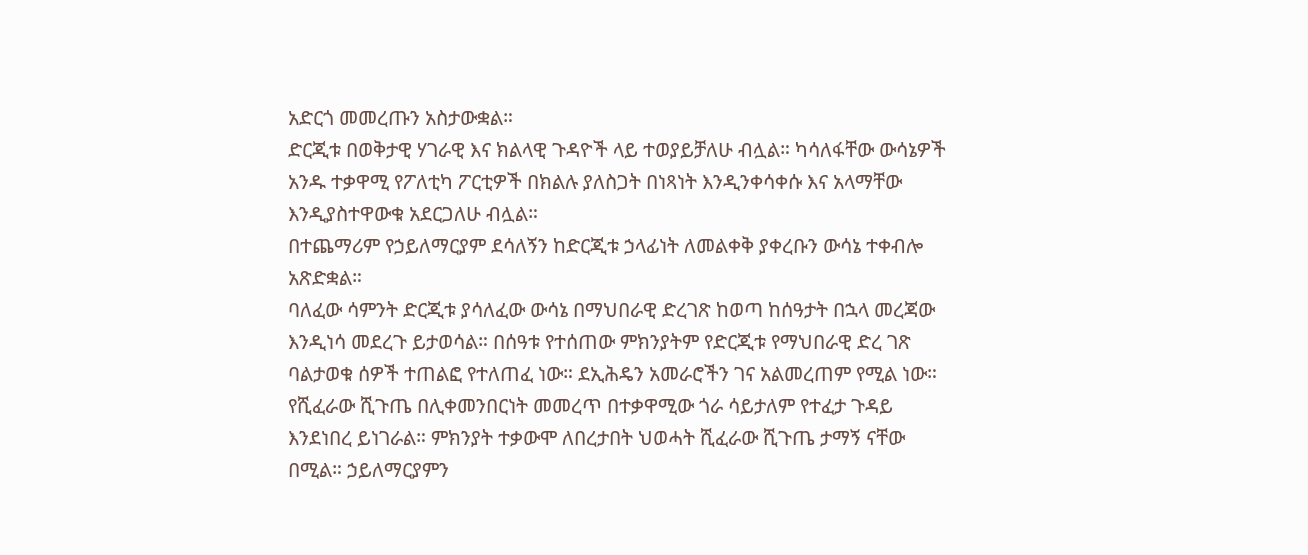አድርጎ መመረጡን አስታውቋል።
ድርጂቱ በወቅታዊ ሃገራዊ እና ክልላዊ ጉዳዮች ላይ ተወያይቻለሁ ብሏል። ካሳለፋቸው ውሳኔዎች አንዱ ተቃዋሚ የፖለቲካ ፖርቲዎች በክልሉ ያለስጋት በነጻነት እንዲንቀሳቀሱ እና አላማቸው እንዲያስተዋውቁ አደርጋለሁ ብሏል።
በተጨማሪም የኃይለማርያም ደሳለኝን ከድርጂቱ ኃላፊነት ለመልቀቅ ያቀረቡን ውሳኔ ተቀብሎ አጽድቋል።
ባለፈው ሳምንት ድርጂቱ ያሳለፈው ውሳኔ በማህበራዊ ድረገጽ ከወጣ ከሰዓታት በኋላ መረጃው እንዲነሳ መደረጉ ይታወሳል። በሰዓቱ የተሰጠው ምክንያትም የድርጂቱ የማህበራዊ ድረ ገጽ ባልታወቁ ሰዎች ተጠልፎ የተለጠፈ ነው። ደኢሕዴን አመራሮችን ገና አልመረጠም የሚል ነው።
የሺፈራው ሺጉጤ በሊቀመንበርነት መመረጥ በተቃዋሚው ጎራ ሳይታለም የተፈታ ጉዳይ እንደነበረ ይነገራል። ምክንያት ተቃውሞ ለበረታበት ህወሓት ሺፈራው ሺጉጤ ታማኝ ናቸው በሚል። ኃይለማርያምን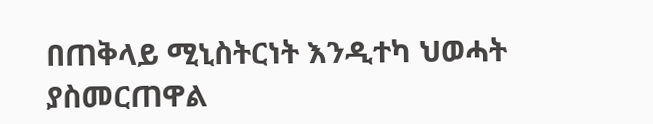በጠቅላይ ሚኒስትርነት እንዲተካ ህወሓት ያስመርጠዋል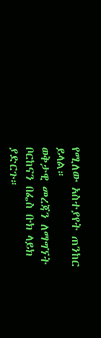የሚለው አስተያየት ጠንከር ይላል።
ወቅታዊ መረጃን ለማግኘት ቦርከናን በፌስ ቡክ ላይክ ያድርጉ።